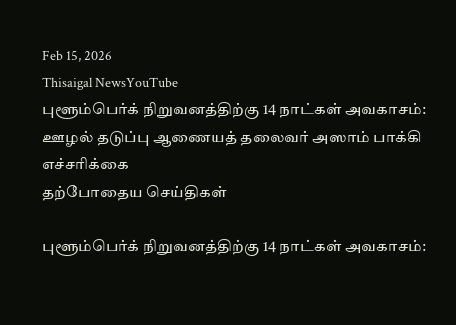Feb 15, 2026
Thisaigal NewsYouTube
புளூம்பெர்க் நிறுவனத்திற்கு 14 நாட்கள் அவகாசம்: ஊழல் தடுப்பு ஆணையத் தலைவர் அஸாம் பாக்கி எச்சரிக்கை
தற்போதைய செய்திகள்

புளூம்பெர்க் நிறுவனத்திற்கு 14 நாட்கள் அவகாசம்: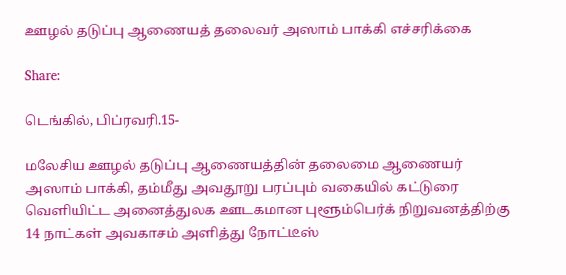ஊழல் தடுப்பு ஆணையத் தலைவர் அஸாம் பாக்கி எச்சரிக்கை

Share:

டெங்கில், பிப்ரவரி.15-

மலேசிய ஊழல் தடுப்பு ஆணையத்தின் தலைமை ஆணையர் அஸாம் பாக்கி, தம்மீது அவதூறு பரப்பும் வகையில் கட்டுரை வெளியிட்ட அனைத்துலக ஊடகமான புளூம்பெர்க் நிறுவனத்திற்கு 14 நாட்கள் அவகாசம் அளித்து நோட்டீஸ்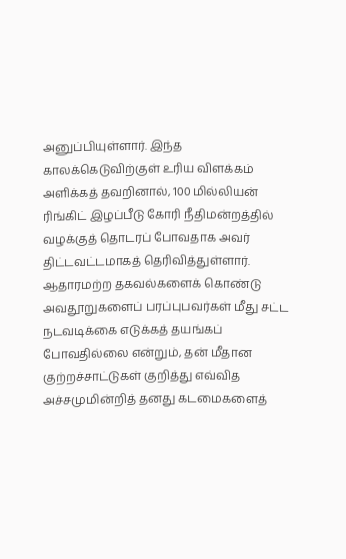அனுப்பியுள்ளார். இந்த காலக்கெடுவிற்குள் உரிய விளக்கம் அளிக்கத் தவறினால், 100 மில்லியன் ரிங்கிட் இழப்பீடு கோரி நீதிமன்றத்தில் வழக்குத் தொடரப் போவதாக அவர் திட்டவட்டமாகத் தெரிவித்துள்ளார். ஆதாரமற்ற தகவல்களைக் கொண்டு அவதூறுகளைப் பரப்புபவர்கள் மீது சட்ட நடவடிக்கை எடுக்கத் தயங்கப் போவதில்லை என்றும், தன் மீதான குற்றச்சாட்டுகள் குறித்து எவ்வித அச்சமுமின்றித் தனது கடமைகளைத்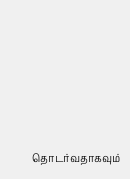தொடர்வதாகவும்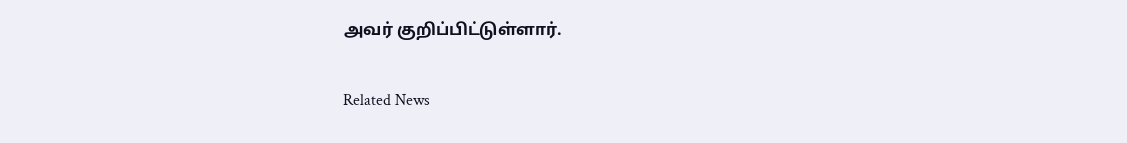அவர் குறிப்பிட்டுள்ளார்.

Related News